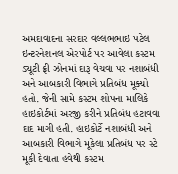અમદાવાદના સરદાર વલ્લભભાઇ પટેલ ઇન્ટરનેશનલ એરપોર્ટ પર આવેલા કસ્ટમ ડ્યૂટી ફ્રી ઝોનમાં દારૂ વેચવા પર નશાબંધી અને આબકારી વિભાગે પ્રતિબંધ મૂક્યો હતો. જેની સામે કસ્ટમ શોપના માલિકે હાઇકોર્ટમાં અરજી કરીને પ્રતિબંધ હટાવવા દાદ માગી હતી. હાઇકોર્ટે નશાબંધી અને આબકારી વિભાગે મૂકેલા પ્રતિબંધ પર સ્ટે મૂકી દેવાતા હવેથી કસ્ટમ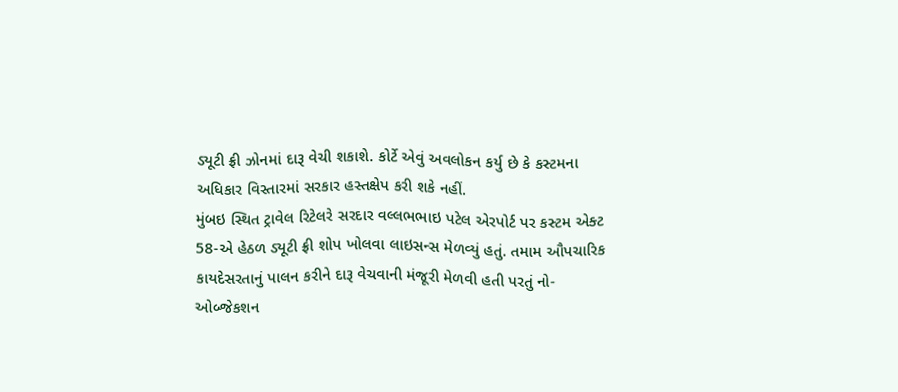ડ્યૂટી ફ્રી ઝોનમાં દારૂ વેચી શકાશે. કોર્ટે એવું અવલોકન કર્યુ છે કે કસ્ટમના અધિકાર વિસ્તારમાં સરકાર હસ્તક્ષેપ કરી શકે નહીં.
મુંબઇ સ્થિત ટ્રાવેલ રિટેલરે સરદાર વલ્લભભાઇ પટેલ એરપોર્ટ પર કસ્ટમ એક્ટ 58-એ હેઠળ ડ્યૂટી ફ્રી શોપ ખોલવા લાઇસન્સ મેળવ્યું હતું. તમામ ઔપચારિક કાયદેસરતાનું પાલન કરીને દારૂ વેચવાની મંજૂરી મેળવી હતી પરતું નો-ઓબ્જેકશન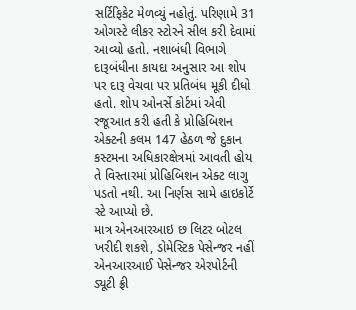સર્ટિફિકેટ મેળવ્યું નહોતું. પરિણામે 31 ઓગસ્ટે લીકર સ્ટોરને સીલ કરી દેવામાં આવ્યો હતો. નશાબંધી વિભાગે દારૂબંધીના કાયદા અનુસાર આ શોપ પર દારૂ વેચવા પર પ્રતિબંધ મૂકી દીધો હતો. શોપ ઓનર્સે કોર્ટમાં એવી રજૂઆત કરી હતી કે પ્રોહિબિશન એક્ટની કલમ 147 હેઠળ જે દુકાન કસ્ટમના અધિકારક્ષેત્રમાં આવતી હોય તે વિસ્તારમાં પ્રોહિબિશન એક્ટ લાગુ પડતો નથી. આ નિર્ણસ સામે હાઇકોર્ટે સ્ટે આપ્યો છે.
માત્ર એનઆરઆઇ છ લિટર બોટલ ખરીદી શકશે, ડોમેસ્ટિક પેસેન્જર નહીં
એનઆરઆઈ પેસેન્જર એરપોર્ટની ડ્યૂટી ફ્રી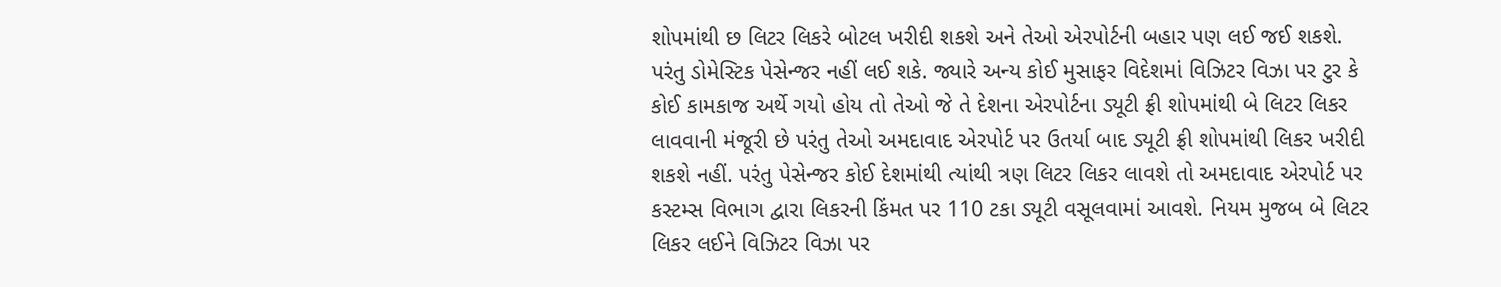શોપમાંથી છ લિટર લિકરે બોટલ ખરીદી શકશે અને તેઓ એરપોર્ટની બહાર પણ લઈ જઈ શકશે. પરંતુ ડોમેસ્ટિક પેસેન્જર નહીં લઈ શકે. જ્યારે અન્ય કોઈ મુસાફર વિદેશમાં વિઝિટર વિઝા પર ટુર કે કોઈ કામકાજ અર્થે ગયો હોય તો તેઓ જે તે દેશના એરપોર્ટના ડ્યૂટી ફ્રી શોપમાંથી બે લિટર લિકર લાવવાની મંજૂરી છે પરંતુ તેઓ અમદાવાદ એરપોર્ટ પર ઉતર્યા બાદ ડ્યૂટી ફ્રી શોપમાંથી લિકર ખરીદી શકશે નહીં. પરંતુ પેસેન્જર કોઈ દેશમાંથી ત્યાંથી ત્રણ લિટર લિકર લાવશે તો અમદાવાદ એરપોર્ટ પર કસ્ટમ્સ વિભાગ દ્વારા લિકરની કિંમત પર 110 ટકા ડ્યૂટી વસૂલવામાં આવશે. નિયમ મુજબ બે લિટર લિકર લઈને વિઝિટર વિઝા પર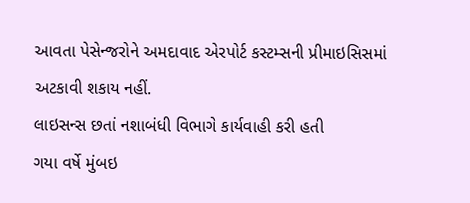આવતા પેસેન્જરોને અમદાવાદ એરપોર્ટ કસ્ટમ્સની પ્રીમાઇસિસમાં અટકાવી શકાય નહીં.
લાઇસન્સ છતાં નશાબંધી વિભાગે કાર્યવાહી કરી હતી
ગયા વર્ષે મુંબઇ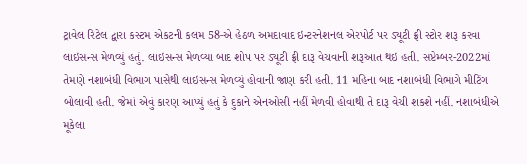ટ્રાવેલ રિટેલ દ્વારા કસ્ટમ એકટની કલમ 58-એ હેઠળ અમદાવાદ ઇન્ટરનેશનલ એરપોર્ટ પર ડ્યૂટી ફ્રી સ્ટોર શરૂ કરવા લાઇસન્સ મેળવ્યું હતું. લાઇસન્સ મેળવ્યા બાદ શોપ પર ડ્યૂટી ફ્રી દારૂ વેચવાની શરૂઆત થઇ હતી. સપ્ટેમ્બર-2022માં તેમણે નશાબંધી વિભાગ પાસેથી લાઇસન્સ મેળવ્યું હોવાની જાણ કરી હતી. 11 મહિના બાદ નશાબંધી વિભાગે મીટિંગ બોલાવી હતી. જેમાં એવું કારણ આપ્યું હતું કે દુકાને એનઓસી નહીં મેળવી હોવાથી તે દારૂ વેચી શકશે નહીં. નશાબંધીએ મૂકેલા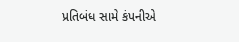પ્રતિબંધ સામે કંપનીએ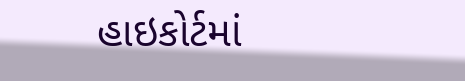હાઇકોર્ટમાં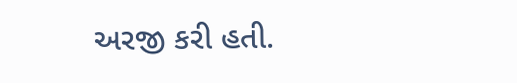અરજી કરી હતી.